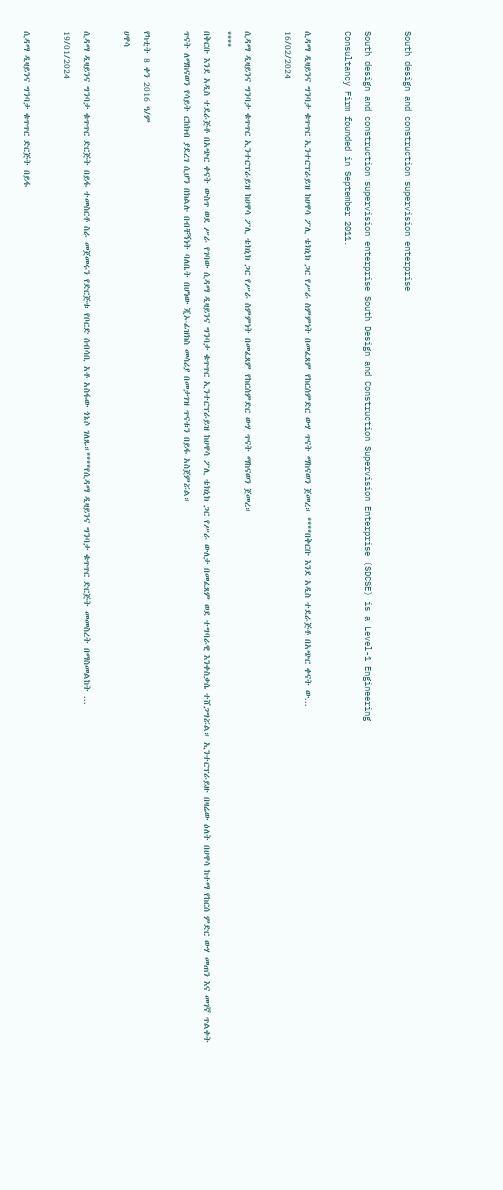South design and construction supervision enterprise

South design and construction supervision enterprise South Design and Construction Supervision Enterprise (SDCSE) is a Level-1 Engineering
Consultancy Firm founded in September 2011.

ሲዳማ ዲዛይንና ግንባታ ቁጥጥር ኢንተርፕራይዝ ከሀዋሳ ፖሊ ቴክኒክ ጋር የሥራ ስምምነት በመፈጸም የከርሰምድር ውሃ ጥናት ማከናወን ጀመረ። ****በቅርቡ እንደ አዲስ ተደራጅቶ በአጭር ቀናት ው...
16/02/2024

ሲዳማ ዲዛይንና ግንባታ ቁጥጥር ኢንተርፕራይዝ ከሀዋሳ ፖሊ ቴክኒክ ጋር የሥራ ስምምነት በመፈጸም የከርሰምድር ውሃ ጥናት ማከናወን ጀመረ።
****
በቅርቡ እንደ አዲስ ተደራጅቶ በአጭር ቀናት ውስጥ ወደ ሥራ የገባው ሲዳማ ዲዛይንና ግንባታ ቁጥጥር ኢንተርፕራይዝ ከሀዋሳ ፖሊ ቴክኒክ ጋር የሥራ ውለታ በመፈጸም ወደ ተግባራዊ እንቀስቃሴ ተሸጋግሯል። ኢንተርፕራይዙ በዛሬው ዕለት በሀዋሳ ከተማ የከርሰ ምድር ውሃ መጠን እና መገኛ ጥልቀት ጥናት ለማከናወን የሳይት ርከክብ ያደረገ ሲሆን በክልሉ በብቸኝነት ባለቤት በሆነው ጂኦ-ፊዝክስ መሳሪያ በመታገዝ ጥናቱን በይፋ አስጀምሯል።

የካቲት 8 ቀን 2016 ዓ/ም
ሀዋሳ

ሲዳማ ዲዛይንና ግንባታ ቁጥጥር ድርጅት በይፋ ተመስርቶ ስራ መጀመሩን የድርጅቱ የቦርድ ሰብሳቢ አቶ አስፋው ጎኔሶ ገለጹ።****የሲዳማ ዲዛይንና ግንባታ ቁጥጥር ድርጅት መመስረት በማስመልከት ...
19/01/2024

ሲዳማ ዲዛይንና ግንባታ ቁጥጥር ድርጅት በይፋ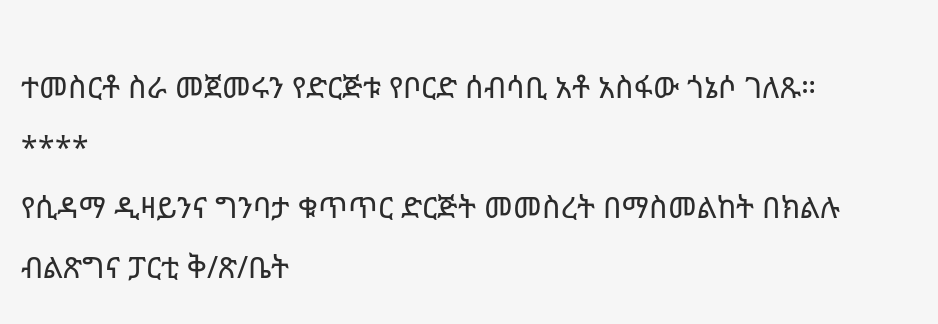ተመስርቶ ስራ መጀመሩን የድርጅቱ የቦርድ ሰብሳቢ አቶ አስፋው ጎኔሶ ገለጹ።
****
የሲዳማ ዲዛይንና ግንባታ ቁጥጥር ድርጅት መመስረት በማስመልከት በክልሉ ብልጽግና ፓርቲ ቅ/ጽ/ቤት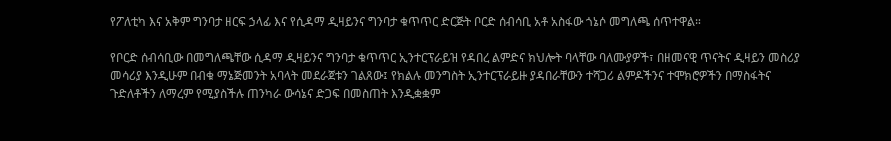የፖለቲካ እና አቅም ግንባታ ዘርፍ ኃላፊ እና የሲዳማ ዲዛይንና ግንባታ ቁጥጥር ድርጅት ቦርድ ሰብሳቢ አቶ አስፋው ጎኔሶ መግለጫ ሰጥተዋል።

የቦርድ ሰብሳቢው በመግለጫቸው ሲዳማ ዲዛይንና ግንባታ ቁጥጥር ኢንተርፕራይዝ የዳበረ ልምድና ክህሎት ባላቸው ባለሙያዎች፣ በዘመናዊ ጥናትና ዲዛይን መስሪያ መሳሪያ እንዲሁም በብቁ ማኔጅመንት አባላት መደራጀቱን ገልጸው፤ የክልሉ መንግስት ኢንተርፕራይዙ ያዳበራቸውን ተሻጋሪ ልምዶችንና ተሞክሮዎችን በማስፋትና ጉድለቶችን ለማረም የሚያስችሉ ጠንካራ ውሳኔና ድጋፍ በመስጠት እንዲቋቋም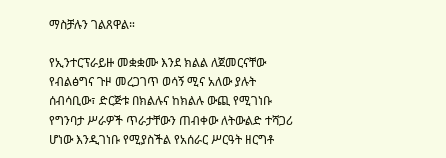ማስቻሉን ገልጸዋል።

የኢንተርፕራይዙ መቋቋሙ እንደ ክልል ለጀመርናቸው የብልፅግና ጉዞ መረጋገጥ ወሳኝ ሚና አለው ያሉት ሰብሳቢው፣ ድርጅቱ በክልሉና ከክልሉ ውጪ የሚገነቡ የግንባታ ሥራዎች ጥራታቸውን ጠብቀው ለትውልድ ተሻጋሪ ሆነው እንዲገነቡ የሚያስችል የአሰራር ሥርዓት ዘርግቶ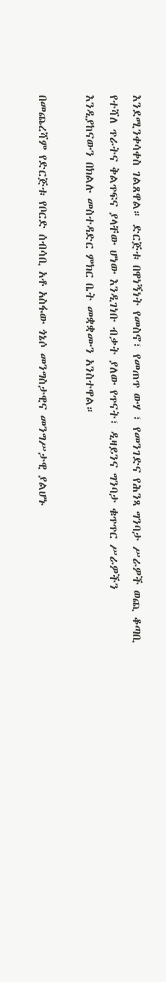እንደሚንቀሳቀስ ገልጸዋል። ድርጅቱ በዋነኝነት የመስኖ፣ የመጠጥ ውሃ ፣ የመንገድና የሕንጻ ግንባታ ሥራዎች ወጪ ቆጣቢ የተሻለ ጥራትና ቅልጥፍና ያላቸው ሆነው እንዲገነቡ ብቃት ያለው የጥናት፣ ዲዛይንና ግንባታ ቁጥጥር ሥራዎችን እንዲያከናውን በክልሉ መስተዳድር ምክር ቤት መቋቋሙን አንስተዋል።

በመጨረሻም የድርጅቱ የቦርድ ሰብሳቢ አቶ አስፋው ጎኔሶ መንግስታዊና መንግሥታዊ ያልሆኑ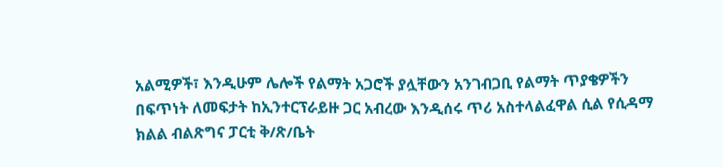አልሚዎች፣ እንዲሁም ሌሎች የልማት አጋሮች ያሏቸውን አንገብጋቢ የልማት ጥያቄዎችን በፍጥነት ለመፍታት ከኢንተርፕራይዙ ጋር አብረው እንዲሰሩ ጥሪ አስተላልፈዋል ሲል የሲዳማ ክልል ብልጽግና ፓርቲ ቅ/ጽ/ቤት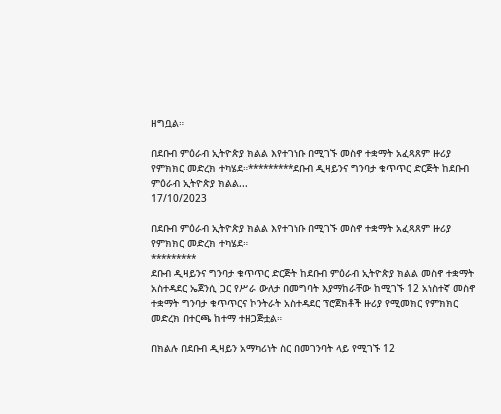ዘግቧል።

በደቡብ ምዕራብ ኢትዮጵያ ክልል እየተገነቡ በሚገኙ መስኖ ተቋማት አፈጻጸም ዙሪያ የምክክር መድረክ ተካሄደ።*********ደቡብ ዲዛይንና ግንባታ ቁጥጥር ድርጅት ከደቡብ ምዕራብ ኢትዮጵያ ክልል...
17/10/2023

በደቡብ ምዕራብ ኢትዮጵያ ክልል እየተገነቡ በሚገኙ መስኖ ተቋማት አፈጻጸም ዙሪያ የምክክር መድረክ ተካሄደ።
*********
ደቡብ ዲዛይንና ግንባታ ቁጥጥር ድርጅት ከደቡብ ምዕራብ ኢትዮጵያ ክልል መስኖ ተቋማት አስተዳደር ኤጀንሲ ጋር የሥራ ውለታ በመግባት እያማከራቸው ከሚገኙ 12 አነስተኛ መስኖ ተቋማት ግንባታ ቁጥጥርና ኮንትራት አስተዳደር ፕሮጀክቶች ዙሪያ የሚመክር የምክክር መድረክ በተርጫ ከተማ ተዘጋጅቷል።

በክልሉ በደቡብ ዲዛይን አማካሪነት ስር በመገንባት ላይ የሚገኙ 12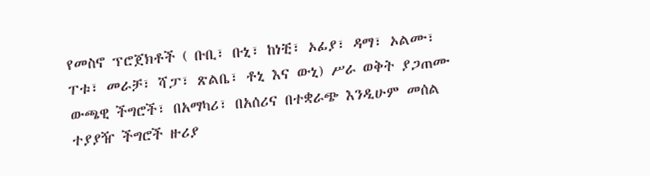የመስኖ ፕሮጀክቶች ( ቡቢ፣ ቡኒ፣ ከነቺ፣ ኦፊያ፣ ዳማ፣ ኦልሙ፣ ፐቱ፣ መራቻ፣ ሻፓ፣ ጽልቤ፣ ቶኒ እና ውኒ) ሥራ ወቅት ያጋጠሙ ውጫዊ ችግሮች፣ በአማካሪ፣ በአሰሪና በተቋራጭ እንዲሁም መሰል ተያያዥ ችግሮች ዙሪያ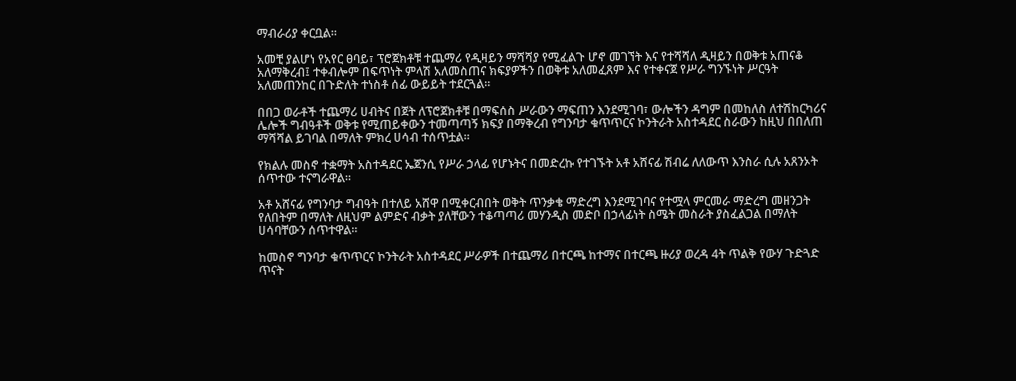ማብራሪያ ቀርቧል።

አመቺ ያልሆነ የአየር ፀባይ፣ ፕሮጀክቶቹ ተጨማሪ የዲዛይን ማሻሻያ የሚፈልጉ ሆኖ መገኘት እና የተሻሻለ ዲዛይን በወቅቱ አጠናቆ አለማቅረብ፤ ተቀብሎም በፍጥነት ምላሽ አለመስጠና ክፍያዎችን በወቅቱ አለመፈጸም እና የተቀናጀ የሥራ ግንኙነት ሥርዓት አለመጠንከር በጉድለት ተነስቶ ሰፊ ውይይት ተደርጓል።

በበጋ ወራቶች ተጨማሪ ሀብትና በጀት ለፕሮጀክቶቹ በማፍሰስ ሥራውን ማፍጠን እንደሚገባ፣ ውሎችን ዳግም በመከለስ ለተሽከርካሪና ሌሎች ግብዓቶች ወቅቱ የሚጠይቀውን ተመጣጣኝ ክፍያ በማቅረብ የግንባታ ቁጥጥርና ኮንትራት አስተዳደር ስራውን ከዚህ በበለጠ ማሻሻል ይገባል በማለት ምክረ ሀሳብ ተሰጥቷል።

የክልሉ መስኖ ተቋማት አስተዳደር ኤጀንሲ የሥራ ኃላፊ የሆኑትና በመድረኩ የተገኙት አቶ አሸናፊ ሽብሬ ለለውጥ እንስራ ሲሉ አጸንኦት ሰጥተው ተናግራዋል።

አቶ አሸናፊ የግንባታ ግብዓት በተለይ አሸዋ በሚቀርብበት ወቅት ጥንቃቄ ማድረግ እንደሚገባና የተሟላ ምርመራ ማድረግ መዘንጋት የለበትም በማለት ለዚህም ልምድና ብቃት ያለቸውን ተቆጣጣሪ መሃንዲስ መድቦ በኃላፊነት ስሜት መስራት ያስፈልጋል በማለት ሀሳባቸውን ሰጥተዋል።

ከመስኖ ግንባታ ቁጥጥርና ኮንትራት አስተዳደር ሥራዎች በተጨማሪ በተርጫ ከተማና በተርጫ ዙሪያ ወረዳ 4ት ጥልቅ የውሃ ጉድጓድ ጥናት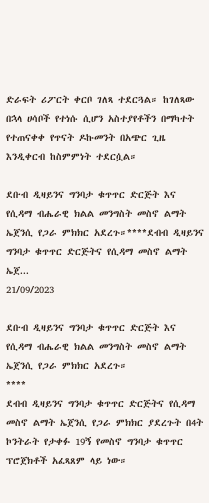ድራፍት ሪፖርት ቀርቦ ገለጻ ተደርጓል። ከገለጻው በኋላ ሀሳቦች የተነሱ ሲሆን አስተያየቶችን በማካተት የተጠናቀቀ የጥናት ዶኩመንት በአጭር ጊዜ እንዲቀርብ ከስምምነት ተደርሷል።

ደቡብ ዲዛይንና ግንባታ ቁጥጥር ድርጅት እና የሲዳማ ብሔራዊ ክልል መንግስት መስኖ ልማት ኤጀንሲ የጋራ ምክክር አደረጉ።****ደብብ ዲዛይንና ግንባታ ቁጥጥር ድርጅትና የሲዳማ መስኖ ልማት ኤጀ...
21/09/2023

ደቡብ ዲዛይንና ግንባታ ቁጥጥር ድርጅት እና የሲዳማ ብሔራዊ ክልል መንግስት መስኖ ልማት ኤጀንሲ የጋራ ምክክር አደረጉ።
****
ደብብ ዲዛይንና ግንባታ ቁጥጥር ድርጅትና የሲዳማ መስኖ ልማት ኤጀንሲ የጋራ ምክክር ያደረጉት በ4ት ኮንትራት የታቀፉ 19ኝ የመስኖ ግንባታ ቁጥጥር ፕሮጀክቶች አፈጻጸም ላይ ነው።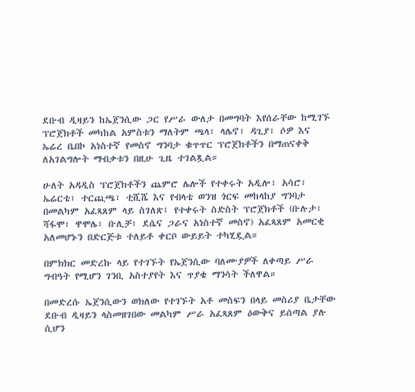ደቡብ ዲዛይን ከኤጀንሲው ጋር የሥራ ውለታ በመግባት እየሰራቸው ከሚገኙ ፕሮጀክቶች መካከል አምስቱን ማለትም ጫላ፣ ላሌኖ፣ ዳጊያ፣ ሶዎ እና ኤሬረ ቤበኮ አነስተኛ የመስኖ ግንባታ ቁጥጥር ፕሮጀክቶችን በማጠናቀቅ ለአገልግሎት ማብቃቱን በዚሁ ጊዜ ተገልጿል።

ሁለት አዳዲስ ፕሮጀክቶችን ጨምሮ ሌሎች የተቀሩት አዲሎ፣ አሳሮ፣ ኤሬርቴ፣ ተርጪጫ፣ ቲሺሼ እና የብላቴ ወንዝ ጎርፍ መከላከያ ግንባታ በመልካም አፈጻጸም ላይ ስገለጽ፤ የተቀሩት ስድስት ፕሮጀክቶች (ቡሉታ፣ ሻፋሞ፣ ዋሞሌ፣ ቡሊቻ፣ ደሴና ጋራና አነስተኛ መስኖ) አፈጻጸም አመርቂ አለመሆኑን በድርጅቱ ተለይቶ ቀርቦ ውይይት ተካሂዷል።

በምክክር መድረኩ ላይ የተገኙት የኤጀንሲው ባለሙያዎች ለቀጣይ ሥራ ግብዓት የሚሆን ገንቢ አስተያየት እና ጥያቄ ማንሳት ችለዋል።

በመድረሱ ኤጀንሲውን ወክለው የተገኙት አቶ መስፍን በላይ መስሪያ ቤታቸው ደቡብ ዲዛይን ላስመዘገበው መልካም ሥራ አፈጻጸም ዕውቅና ይሰጣል ያሉ ሲሆን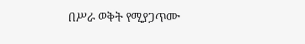በሥራ ወቅት የሚያጋጥሙ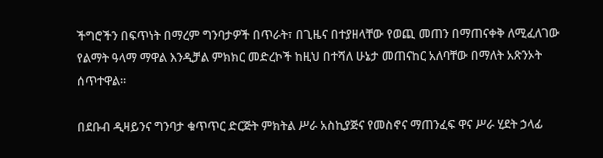ችግሮችን በፍጥነት በማረም ግንባታዎች በጥራት፣ በጊዜና በተያዘላቸው የወጪ መጠን በማጠናቀቅ ለሚፈለገው የልማት ዓላማ ማዋል እንዲቻል ምክክር መድረኮች ከዚህ በተሻለ ሁኔታ መጠናከር አለባቸው በማለት አጽንኦት ሰጥተዋል።

በደቡብ ዲዛይንና ግንባታ ቁጥጥር ድርጅት ምክትል ሥራ አስኪያጅና የመስኖና ማጠንፈፍ ዋና ሥራ ሂደት ኃላፊ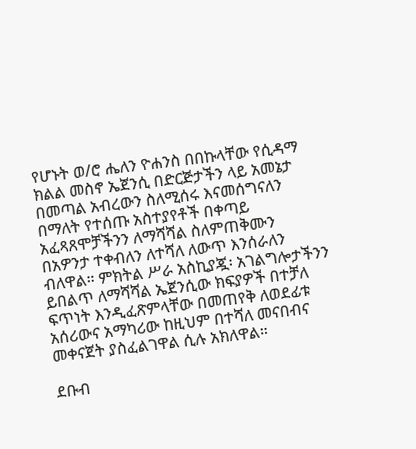የሆኑት ወ/ሮ ሔለን ዮሐንስ በበኩላቸው የሲዳማ ክልል መስኖ ኤጀንሲ በድርጅታችን ላይ አመኔታ በመጣል አብረውን ስለሚሰሩ እናመሰግናለን በማለት የተሰጡ አስተያየቶች በቀጣይ አፈጻጸሞቻችንን ለማሻሻል ስለምጠቅሙን በአዎንታ ተቀብለን ለተሻለ ለውጥ እንሰራለን ብለዋል። ምክትል ሥራ አስኪያጇ፡ አገልግሎታችንን ይበልጥ ለማሻሻል ኤጀንሲው ክፍያዎች በተቻለ ፍጥነት እንዲፈጽምላቸው በመጠየቅ ለወደፊቱ አሰሪውና አማካሪው ከዚህም በተሻለ መናበብና መቀናጀት ያስፈልገዋል ሲሉ አክለዋል።

ደቡብ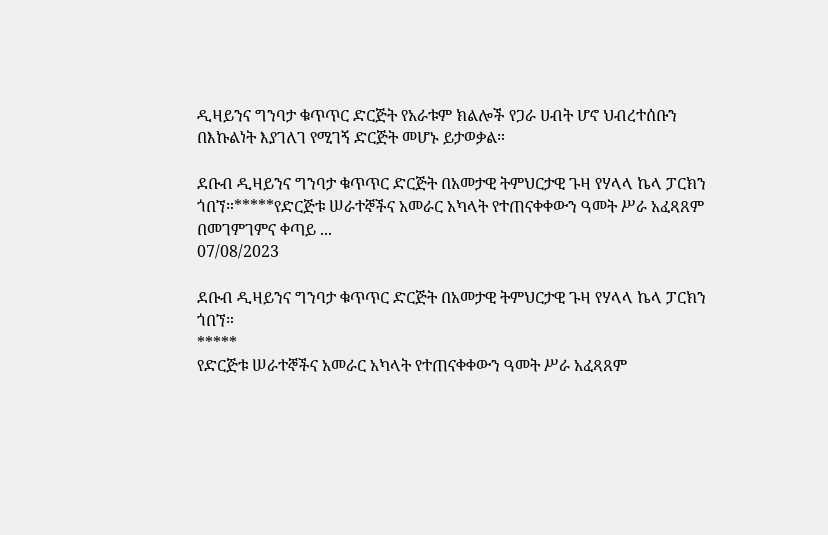ዲዛይንና ግንባታ ቁጥጥር ድርጅት የአራቱም ክልሎች የጋራ ሀብት ሆኖ ህብረተሰቡን በእኩልነት እያገለገ የሚገኝ ድርጅት መሆኑ ይታወቃል።

ደቡብ ዲዛይንና ግንባታ ቁጥጥር ድርጅት በአመታዊ ትምህርታዊ ጉዛ የሃላላ ኬላ ፓርክን ጎበኘ።*****የድርጅቱ ሠራተኞችና አመራር አካላት የተጠናቀቀውን ዓመት ሥራ አፈጻጸም በመገምገምና ቀጣይ ...
07/08/2023

ደቡብ ዲዛይንና ግንባታ ቁጥጥር ድርጅት በአመታዊ ትምህርታዊ ጉዛ የሃላላ ኬላ ፓርክን ጎበኘ።
*****
የድርጅቱ ሠራተኞችና አመራር አካላት የተጠናቀቀውን ዓመት ሥራ አፈጻጸም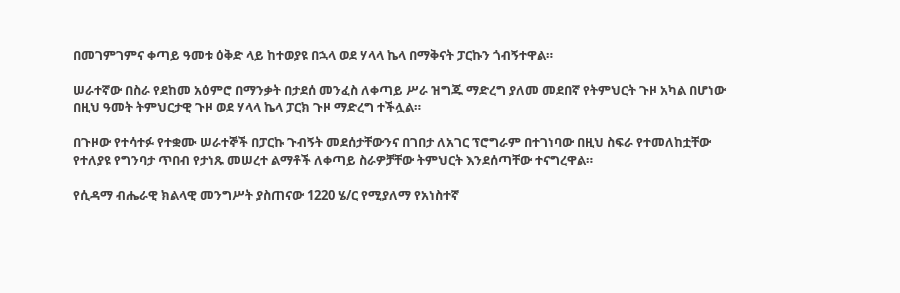በመገምገምና ቀጣይ ዓመቱ ዕቅድ ላይ ከተወያዩ በኋላ ወደ ሃላላ ኬላ በማቅናት ፓርኩን ጎብኝተዋል።

ሠራተኛው በስራ የደከመ አዕምሮ በማንቃት በታደሰ መንፈስ ለቀጣይ ሥራ ዝግጁ ማድረግ ያለመ መደበኛ የትምህርት ጉዞ አካል በሆነው በዚህ ዓመት ትምህርታዊ ጉዞ ወደ ሃላላ ኬላ ፓርክ ጉዞ ማድረግ ተችሏል።

በጉዞው የተሳተፉ የተቋሙ ሠራተኞች በፓርኩ ጉብኝት መደሰታቸውንና በገበታ ለአገር ፕሮግራም በተገነባው በዚህ ስፍራ የተመለከቷቸው የተለያዩ የግንባታ ጥበብ የታነጹ መሠረተ ልማቶች ለቀጣይ ስራዎቻቸው ትምህርት እንደሰጣቸው ተናግረዋል።

የሲዳማ ብሔራዊ ክልላዊ መንግሥት ያስጠናው 1220 ሄ/ር የሚያለማ የአነስተኛ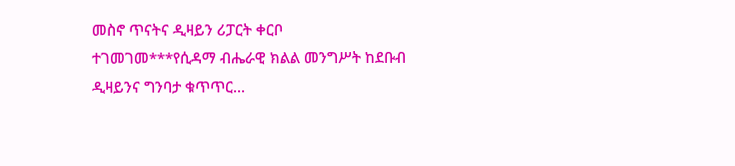መስኖ ጥናትና ዲዛይን ሪፓርት ቀርቦ ተገመገመ***የሲዳማ ብሔራዊ ክልል መንግሥት ከደቡብ ዲዛይንና ግንባታ ቁጥጥር...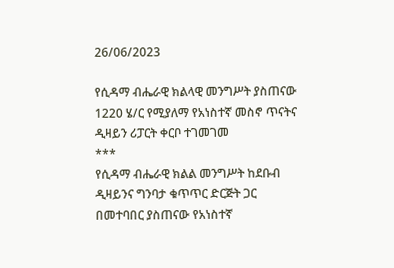26/06/2023

የሲዳማ ብሔራዊ ክልላዊ መንግሥት ያስጠናው 1220 ሄ/ር የሚያለማ የአነስተኛ መስኖ ጥናትና ዲዛይን ሪፓርት ቀርቦ ተገመገመ
***
የሲዳማ ብሔራዊ ክልል መንግሥት ከደቡብ ዲዛይንና ግንባታ ቁጥጥር ድርጅት ጋር በመተባበር ያስጠናው የአነስተኛ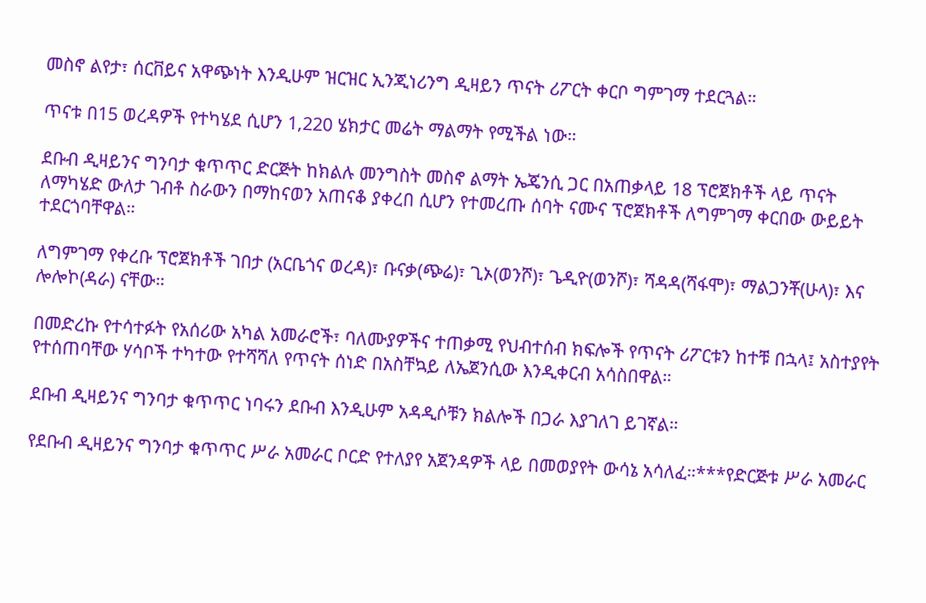መስኖ ልየታ፣ ሰርቨይና አዋጭነት እንዲሁም ዝርዝር ኢንጂነሪንግ ዲዛይን ጥናት ሪፖርት ቀርቦ ግምገማ ተደርጓል።

ጥናቱ በ15 ወረዳዎች የተካሄደ ሲሆን 1,220 ሄክታር መሬት ማልማት የሚችል ነው።

ደቡብ ዲዛይንና ግንባታ ቁጥጥር ድርጅት ከክልሉ መንግስት መስኖ ልማት ኤጄንሲ ጋር በአጠቃላይ 18 ፕሮጀክቶች ላይ ጥናት ለማካሄድ ውለታ ገብቶ ስራውን በማከናወን አጠናቆ ያቀረበ ሲሆን የተመረጡ ሰባት ናሙና ፕሮጀክቶች ለግምገማ ቀርበው ውይይት ተደርጎባቸዋል።

ለግምገማ የቀረቡ ፕሮጀክቶች ገበታ (አርቤጎና ወረዳ)፣ ቡናቃ(ጭሬ)፣ ጊኦ(ወንሾ)፣ ጌዲዮ(ወንሾ)፣ ሻዳዳ(ሻፋሞ)፣ ማልጋንቾ(ሁላ)፣ እና ሎሎኮ(ዳራ) ናቸው።

በመድረኩ የተሳተፉት የአሰሪው አካል አመራሮች፣ ባለሙያዎችና ተጠቃሚ የህብተሰብ ክፍሎች የጥናት ሪፖርቱን ከተቹ በኋላ፤ አስተያየት የተሰጠባቸው ሃሳቦች ተካተው የተሻሻለ የጥናት ሰነድ በአስቸኳይ ለኤጀንሲው እንዲቀርብ አሳስበዋል።

ደቡብ ዲዛይንና ግንባታ ቁጥጥር ነባሩን ደቡብ እንዲሁም አዳዲሶቹን ክልሎች በጋራ እያገለገ ይገኛል።

የደቡብ ዲዛይንና ግንባታ ቁጥጥር ሥራ አመራር ቦርድ የተለያየ አጀንዳዎች ላይ በመወያየት ውሳኔ አሳለፈ።***የድርጅቱ ሥራ አመራር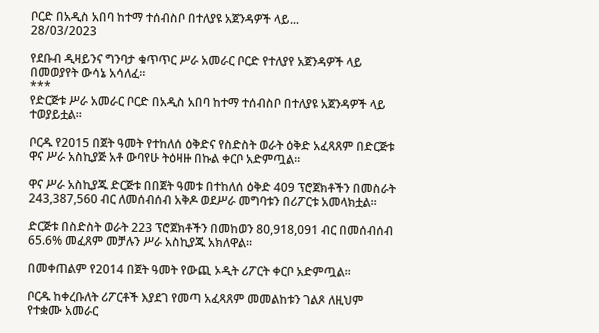ቦርድ በአዲስ አበባ ከተማ ተሰብስቦ በተለያዩ አጀንዳዎች ላይ...
28/03/2023

የደቡብ ዲዛይንና ግንባታ ቁጥጥር ሥራ አመራር ቦርድ የተለያየ አጀንዳዎች ላይ በመወያየት ውሳኔ አሳለፈ።
***
የድርጅቱ ሥራ አመራር ቦርድ በአዲስ አበባ ከተማ ተሰብስቦ በተለያዩ አጀንዳዎች ላይ ተወያይቷል።

ቦርዱ የ2015 በጀት ዓመት የተከለሰ ዕቅድና የስድስት ወራት ዕቅድ አፈጻጸም በድርጅቱ ዋና ሥራ አስኪያጅ አቶ ውባየሁ ትዕዛዙ በኩል ቀርቦ አድምጧል።

ዋና ሥራ አስኪያጁ ድርጅቱ በበጀት ዓመቱ በተከለሰ ዕቅድ 409 ፕሮጀክቶችን በመስራት 243,387,560 ብር ለመሰብሰብ አቅዶ ወደሥራ መግባቱን በሪፖርቱ አመላክቷል።

ድርጅቱ በስድስት ወራት 223 ፕሮጀክቶችን በመከወን 80,918,091 ብር በመሰብሰብ 65.6% መፈጸም መቻሉን ሥራ አስኪያጁ አክለዋል።

በመቀጠልም የ2014 በጀት ዓመት የውጪ ኦዲት ሪፖርት ቀርቦ አድምጧል።

ቦርዱ ከቀረቡለት ሪፖርቶች እያደገ የመጣ አፈጻጸም መመልከቱን ገልጾ ለዚህም የተቋሙ አመራር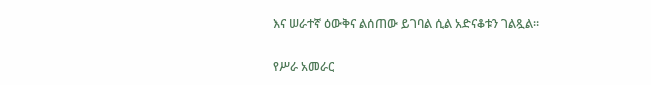እና ሠራተኛ ዕውቅና ልሰጠው ይገባል ሲል አድናቆቱን ገልጿል።

የሥራ አመራር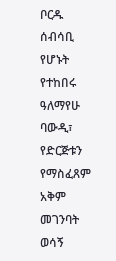ቦርዱ ሰብሳቢ የሆኑት የተከበሩ ዓለማየሁ ባውዲ፣ የድርጅቱን የማስፈጸም አቅም መገንባት ወሳኝ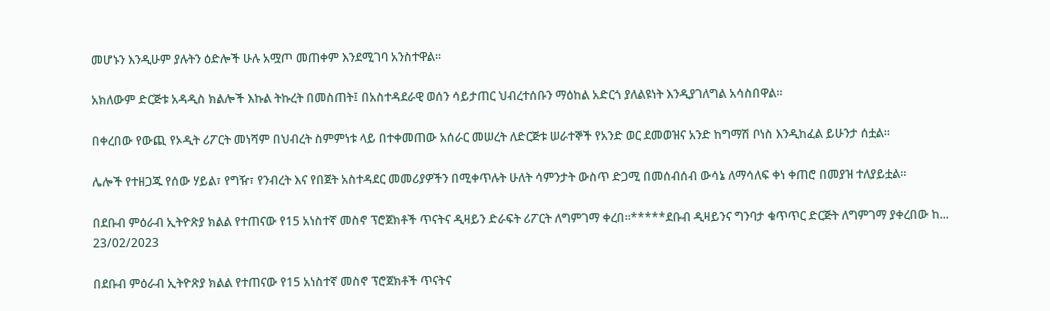መሆኑን እንዲሁም ያሉትን ዕድሎች ሁሉ አሟጦ መጠቀም እንደሚገባ አንስተዋል።

አክለውም ድርጅቱ አዳዲስ ክልሎች እኩል ትኩረት በመስጠት፤ በአስተዳደራዊ ወሰን ሳይታጠር ህብረተሰቡን ማዕከል አድርጎ ያለልዩነት እንዲያገለግል አሳስበዋል።

በቀረበው የውጪ የኦዲት ሪፖርት መነሻም በህብረት ስምምነቱ ላይ በተቀመጠው አሰራር መሠረት ለድርጅቱ ሠራተኞች የአንድ ወር ደመወዝና አንድ ከግማሽ ቦነስ እንዲከፈል ይሁንታ ሰቷል።

ሌሎች የተዘጋጁ የሰው ሃይል፣ የግዥ፣ የንብረት እና የበጀት አስተዳደር መመሪያዎችን በሚቀጥሉት ሁለት ሳምንታት ውስጥ ድጋሚ በመሰብሰብ ውሳኔ ለማሳለፍ ቀነ ቀጠሮ በመያዝ ተለያይቷል።

በደቡብ ምዕራብ ኢትዮጽያ ክልል የተጠናው የ15 አነስተኛ መስኖ ፕሮጀክቶች ጥናትና ዲዛይን ድራፍት ሪፖርት ለግምገማ ቀረበ።*****ደቡብ ዲዛይንና ግንባታ ቁጥጥር ድርጅት ለግምገማ ያቀረበው ከ...
23/02/2023

በደቡብ ምዕራብ ኢትዮጽያ ክልል የተጠናው የ15 አነስተኛ መስኖ ፕሮጀክቶች ጥናትና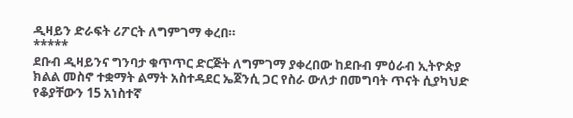ዲዛይን ድራፍት ሪፖርት ለግምገማ ቀረበ።
*****
ደቡብ ዲዛይንና ግንባታ ቁጥጥር ድርጅት ለግምገማ ያቀረበው ከደቡብ ምዕራብ ኢትዮጵያ ክልል መስኖ ተቋማት ልማት አስተዳደር ኤጀንሲ ጋር የስራ ውለታ በመግባት ጥናት ሲያካህድ የቆያቸውን 15 አነስተኛ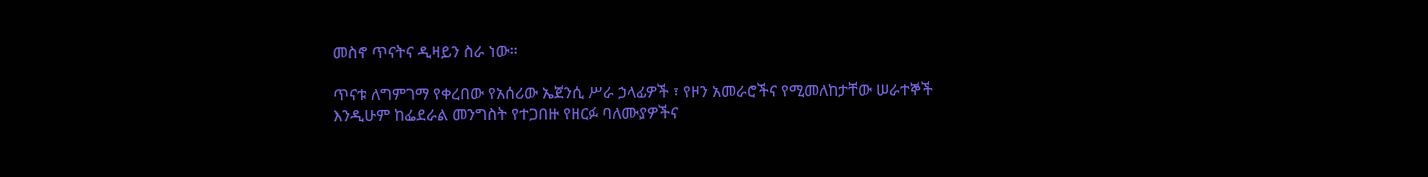መስኖ ጥናትና ዲዛይን ስራ ነው።

ጥናቱ ለግምገማ የቀረበው የአሰሪው ኤጀንሲ ሥራ ኃላፊዎች ፣ የዞን አመራሮችና የሚመለከታቸው ሠራተኞች እንዲሁም ከፌደራል መንግስት የተጋበዙ የዘርፉ ባለሙያዎችና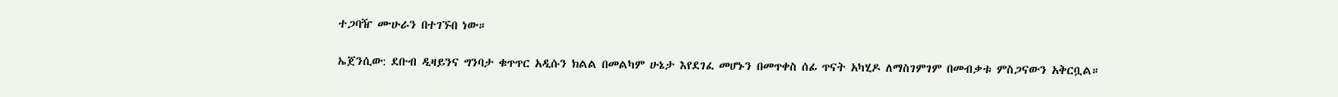ተጋባዥ ሙሁራን በተገኙበ ነው።

ኤጀንሲው: ደቡብ ዲዛይንና ግንባታ ቁጥጥር አዲሱን ክልል በመልካም ሁኔታ እየደገፈ መሆኑን በመጥቀስ ሰፊ ጥናት አካሂዶ ለማስገምገም በመብቃቱ ምስጋናውን አቅርቧል።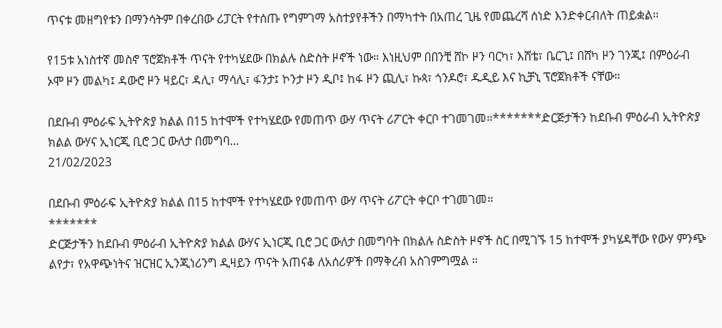ጥናቱ መዘግየቱን በማንሳትም በቀረበው ሪፓርት የተሰጡ የግምገማ አስተያየቶችን በማካተት በአጠረ ጊዜ የመጨረሻ ሰነድ እንድቀርብለት ጠይቋል።

የ15ቱ አነስተኛ መስኖ ፕሮጀክቶች ጥናት የተካሄደው በክልሉ ስድስት ዞኖች ነው። እነዚህም በበንቺ ሸኮ ዞን ባርካ፣ እሸቴ፣ ቤርጊ፤ በሸካ ዞን ገንጂ፤ በምዕራብ ኦሞ ዞን መልካ፤ ዳውሮ ዞን ዛይር፣ ዳሊ፣ ማሳሊ፣ ፋንታ፤ ኮንታ ዞን ዲቦ፤ ከፋ ዞን ጪሊ፣ ኩጳ፣ ጎንዶሮ፣ ዱዲይ እና ኪቻኒ ፕሮጀክቶች ናቸው።

በደቡብ ምዕራፍ ኢትዮጵያ ክልል በ15 ከተሞች የተካሄደው የመጠጥ ውሃ ጥናት ሪፖርት ቀርቦ ተገመገመ።*******ድርጅታችን ከደቡብ ምዕራብ ኢትዮጵያ ክልል ውሃና ኢነርጂ ቢሮ ጋር ውለታ በመግባ...
21/02/2023

በደቡብ ምዕራፍ ኢትዮጵያ ክልል በ15 ከተሞች የተካሄደው የመጠጥ ውሃ ጥናት ሪፖርት ቀርቦ ተገመገመ።
*******
ድርጅታችን ከደቡብ ምዕራብ ኢትዮጵያ ክልል ውሃና ኢነርጂ ቢሮ ጋር ውለታ በመግባት በክልሉ ስድስት ዞኖች ስር በሚገኙ 15 ከተሞች ያካሄዳቸው የውሃ ምንጭ ልየታ፣ የአዋጭነትና ዝርዝር ኢንጂነሪንግ ዲዛይን ጥናት አጠናቆ ለአሰሪዎች በማቅረብ አስገምግሟል ።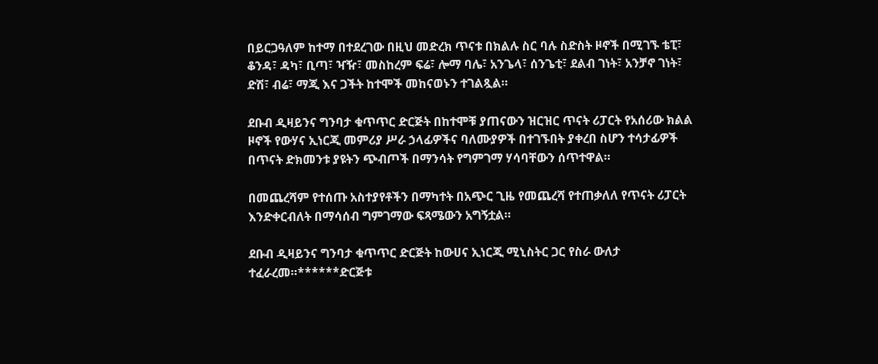በይርጋዓለም ከተማ በተደረገው በዚህ መድረክ ጥናቱ በክልሉ ስር ባሉ ስድስት ዞኖች በሚገኙ ቴፒ፣ ቆንዳ፣ ዳካ፣ ቢጣ፣ ዣዥ፣ መስከረም ፍሬ፣ ሎማ ባሌ፣ አንጌላ፣ ሰንጌቲ፣ ደልብ ገነት፣ አንቻኖ ገነት፣ ድሽ፣ ብሬ፣ ማጂ እና ጋችት ከተሞች መከናወኑን ተገልጿል።

ደቡብ ዲዛይንና ግንባታ ቁጥጥር ድርጅት በከተሞቹ ያጠናውን ዝርዝር ጥናት ሪፓርት የአሰሪው ክልል ዞኖች የውሃና ኢነርጂ መምሪያ ሥራ ኃላፊዎችና ባለሙያዎች በተገኙበት ያቀረበ ስሆን ተሳታፊዎች በጥናት ድክመንቱ ያዩትን ጭብጦች በማንሳት የግምገማ ሃሳባቸውን ሰጥተዋል።

በመጨረሻም የተሰጡ አስተያየቶችን በማካተት በአጭር ጊዜ የመጨረሻ የተጠቃለለ የጥናት ሪፓርት እንድቀርብለት በማሳሰብ ግምገማው ፍጻሜውን አግኝቷል።

ደቡብ ዲዛይንና ግንባታ ቁጥጥር ድርጅት ከውሀና ኢነርጂ ሚኒስትር ጋር የስራ ውለታ ተፈራረመ።******ድርጅቱ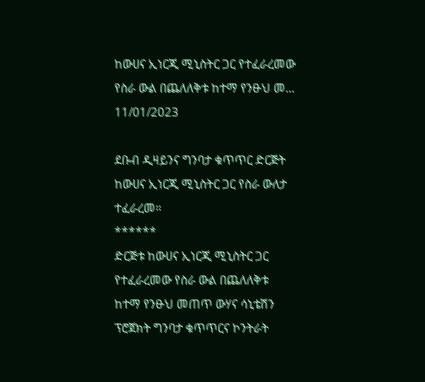ከውሀና ኢነርጂ ሚኒስትር ጋር የተፈራረመው የስራ ውል በጨለለቅቱ ከተማ የንፁህ መ...
11/01/2023

ደቡብ ዲዛይንና ግንባታ ቁጥጥር ድርጅት ከውሀና ኢነርጂ ሚኒስትር ጋር የስራ ውለታ ተፈራረመ።
******
ድርጅቱ ከውሀና ኢነርጂ ሚኒስትር ጋር የተፈራረመው የስራ ውል በጨለለቅቱ ከተማ የንፁህ መጠጥ ውሃና ሳኒቴሽን ፕሮጀክት ግንባታ ቁጥጥርና ኮንትራት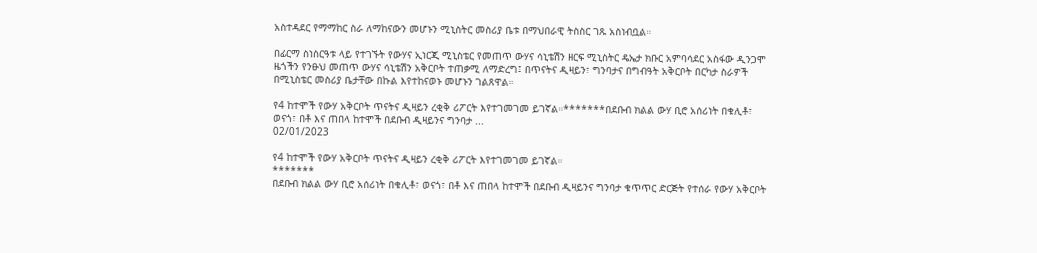አስተዳደር የማማከር ስራ ለማከናውን መሆኑን ሚኒስትር መስሪያ ቤቱ በማህበራዊ ትስስር ገጹ አስነብቧል።

በፊርማ ስነስርዓቱ ላይ የተገኙት የውሃና ኢነርጂ ሚኒስቴር የመጠጥ ውሃና ሳኒቴሽን ዘርፍ ሚኒስትር ዴኤታ ክቡር አምባሳደር አስፋው ዲንጋሞ ዜጎችን የንፁህ መጠጥ ውሃና ሳኒቴሽን አቅርቦት ተጠቃሚ ለማድረግ፤ በጥናትና ዲዛይን፣ ግንባታና በግብዓት አቅርቦት በርካታ ስራዎች በሚኒስቴር መስሪያ ቤታቸው በኩል እየተከናወኑ መሆኑን ገልጸዋል።

የ4 ከተሞች የውሃ አቅርቦት ጥናትና ዲዛይን ረቂቅ ሪፖርት እየተገመገመ ይገኛል።*******በደቡብ ክልል ውሃ ቢሮ አሰሪነት በቁሊቶ፣ ወናጎ፣ በቶ እና ጠበላ ከተሞች በደቡብ ዲዛይንና ግንባታ ...
02/01/2023

የ4 ከተሞች የውሃ አቅርቦት ጥናትና ዲዛይን ረቂቅ ሪፖርት እየተገመገመ ይገኛል።
*******
በደቡብ ክልል ውሃ ቢሮ አሰሪነት በቁሊቶ፣ ወናጎ፣ በቶ እና ጠበላ ከተሞች በደቡብ ዲዛይንና ግንባታ ቁጥጥር ድርጅት የተሰራ የውሃ አቅርቦት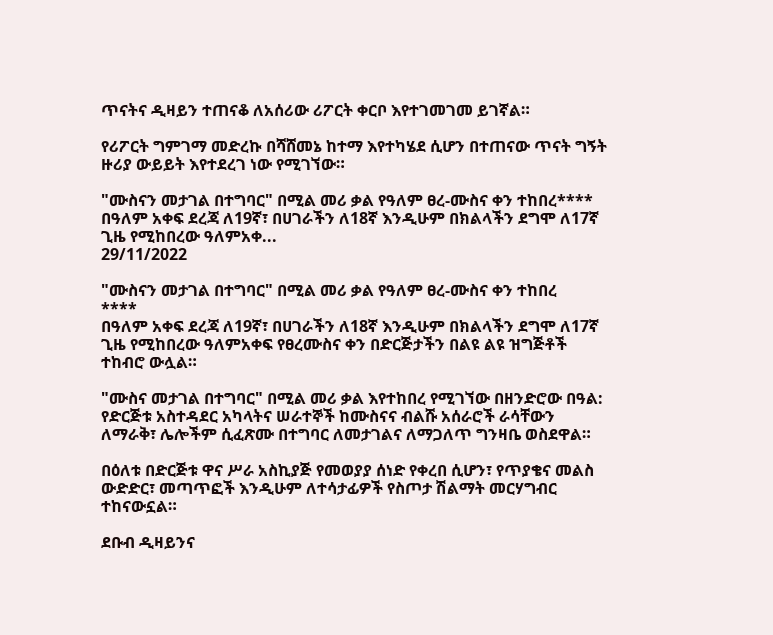ጥናትና ዲዛይን ተጠናቆ ለአሰሪው ሪፖርት ቀርቦ እየተገመገመ ይገኛል።

የሪፖርት ግምገማ መድረኩ በሻሸመኔ ከተማ እየተካሄደ ሲሆን በተጠናው ጥናት ግኝት ዙሪያ ውይይት እየተደረገ ነው የሚገኘው።

"ሙስናን መታገል በተግባር" በሚል መሪ ቃል የዓለም ፀረ-ሙስና ቀን ተከበረ**** በዓለም አቀፍ ደረጃ ለ19ኛ፣ በሀገራችን ለ18ኛ እንዲሁም በክልላችን ደግሞ ለ17ኛ ጊዜ የሚከበረው ዓለምአቀ...
29/11/2022

"ሙስናን መታገል በተግባር" በሚል መሪ ቃል የዓለም ፀረ-ሙስና ቀን ተከበረ
****
በዓለም አቀፍ ደረጃ ለ19ኛ፣ በሀገራችን ለ18ኛ እንዲሁም በክልላችን ደግሞ ለ17ኛ ጊዜ የሚከበረው ዓለምአቀፍ የፀረሙስና ቀን በድርጅታችን በልዩ ልዩ ዝግጅቶች ተከብሮ ውሏል።

"ሙስና መታገል በተግባር" በሚል መሪ ቃል እየተከበረ የሚገኘው በዘንድሮው በዓል: የድርጅቱ አስተዳደር አካላትና ሠራተኞች ከሙስናና ብልሹ አሰራሮች ራሳቸውን ለማራቅ፣ ሌሎችም ሲፈጽሙ በተግባር ለመታገልና ለማጋለጥ ግንዛቤ ወስደዋል።

በዕለቱ በድርጅቱ ዋና ሥራ አስኪያጅ የመወያያ ሰነድ የቀረበ ሲሆን፣ የጥያቄና መልስ ውድድር፣ መጣጥፎች እንዲሁም ለተሳታፊዎች የስጦታ ሽልማት መርሃግብር ተከናውኗል።

ደቡብ ዲዛይንና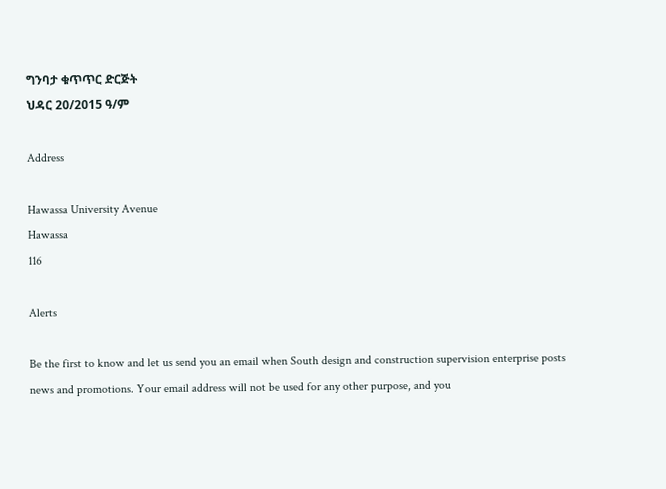ግንባታ ቁጥጥር ድርጅት
ህዳር 20/2015 ዓ/ም

Address

Hawassa University Avenue
Hawassa
116

Alerts

Be the first to know and let us send you an email when South design and construction supervision enterprise posts news and promotions. Your email address will not be used for any other purpose, and you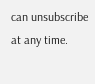can unsubscribe at any time.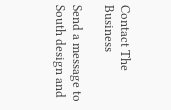Contact The Business

Send a message to South design and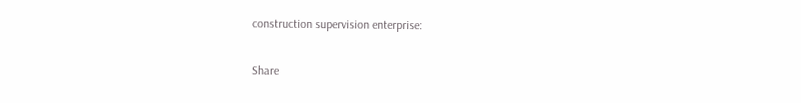construction supervision enterprise:

Share